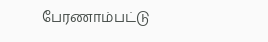பேரணாம்பட்டு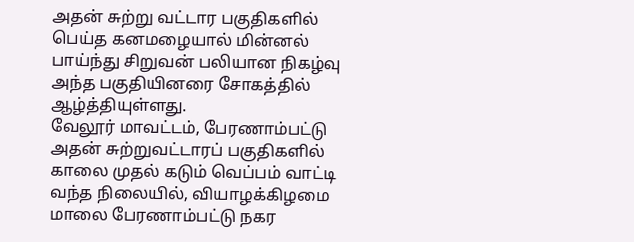அதன் சுற்று வட்டார பகுதிகளில் பெய்த கனமழையால் மின்னல் பாய்ந்து சிறுவன் பலியான நிகழ்வு அந்த பகுதியினரை சோகத்தில் ஆழ்த்தியுள்ளது.
வேலூர் மாவட்டம், பேரணாம்பட்டு அதன் சுற்றுவட்டாரப் பகுதிகளில் காலை முதல் கடும் வெப்பம் வாட்டி வந்த நிலையில், வியாழக்கிழமை மாலை பேரணாம்பட்டு நகர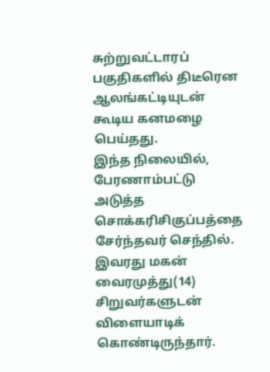சுற்றுவட்டாரப் பகுதிகளில் திடீரென ஆலங்கட்டியுடன் கூடிய கனமழை பெய்தது.
இந்த நிலையில், பேரணாம்பட்டு அடுத்த சொக்கரிசிகுப்பத்தை சேர்ந்தவர் செந்தில். இவரது மகன் வைரமுத்து(14) சிறுவர்களுடன் விளையாடிக் கொண்டிருந்தார்.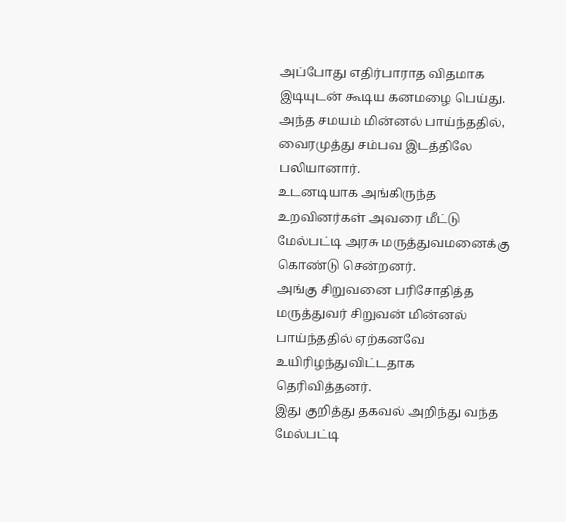அப்போது எதிர்பாராத விதமாக இடியுடன் கூடிய கனமழை பெய்து. அந்த சமயம் மின்னல் பாய்ந்ததில், வைரமுத்து சம்பவ இடத்திலே பலியானார்.
உடனடியாக அங்கிருந்த உறவினர்கள் அவரை மீட்டு மேல்பட்டி அரசு மருத்துவமனைக்கு கொண்டு சென்றனர்.
அங்கு சிறுவனை பரிசோதித்த மருத்துவர் சிறுவன் மின்னல் பாய்ந்ததில் ஏற்கனவே உயிரிழந்துவிட்டதாக தெரிவித்தனர்.
இது குறித்து தகவல் அறிந்து வந்த மேல்பட்டி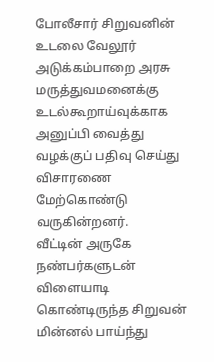போலீசார் சிறுவனின் உடலை வேலூர் அடுக்கம்பாறை அரசு மருத்துவமனைக்கு உடல்கூறாய்வுக்காக அனுப்பி வைத்து வழக்குப் பதிவு செய்து விசாரணை மேற்கொண்டு வருகின்றனர்.
வீட்டின் அருகே நண்பர்களுடன் விளையாடி கொண்டிருந்த சிறுவன் மின்னல் பாய்ந்து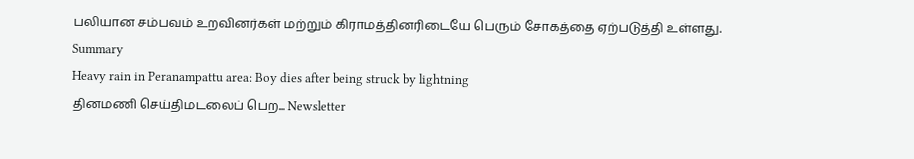பலியான சம்பவம் உறவினர்கள் மற்றும் கிராமத்தினரிடையே பெரும் சோகத்தை ஏற்படுத்தி உள்ளது.
Summary
Heavy rain in Peranampattu area: Boy dies after being struck by lightning
தினமணி செய்திமடலைப் பெற... Newsletter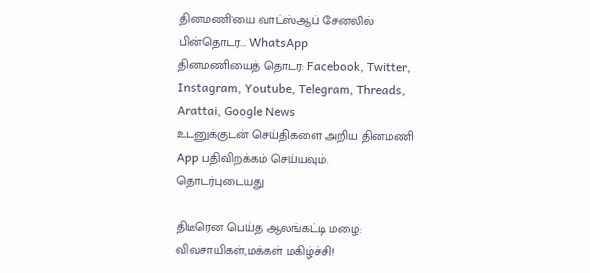தினமணி'யை வாட்ஸ்ஆப் சேனலில் பின்தொடர... WhatsApp
தினமணியைத் தொடர: Facebook, Twitter, Instagram, Youtube, Telegram, Threads, Arattai, Google News
உடனுக்குடன் செய்திகளை அறிய தினமணி App பதிவிறக்கம் செய்யவும்.
தொடர்புடையது

திடீரென பெய்த ஆலங்கட்டி மழை: விவசாயிகள்,மக்கள் மகிழ்ச்சி!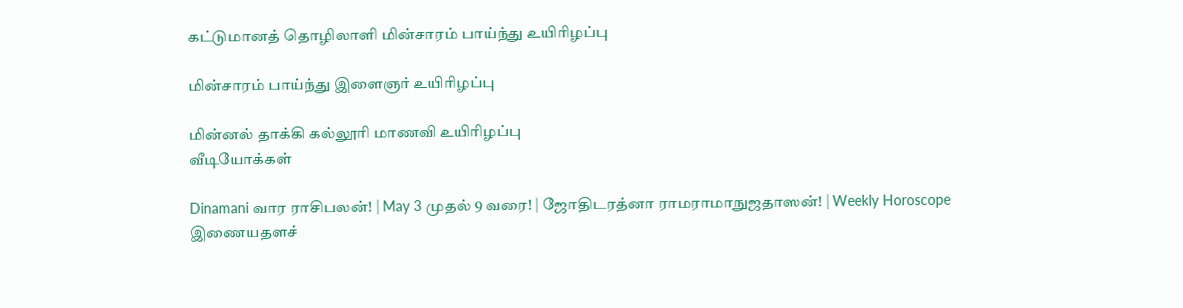கட்டுமானத் தொழிலாளி மின்சாரம் பாய்ந்து உயிரிழப்பு

மின்சாரம் பாய்ந்து இளைஞர் உயிரிழப்பு

மின்னல் தாக்கி கல்லூரி மாணவி உயிரிழப்பு
வீடியோக்கள்

Dinamani வார ராசிபலன்! | May 3 முதல் 9 வரை! | ஜோதிடரத்னா ராமராமாநுஜதாஸன்! | Weekly Horoscope
இணையதளச்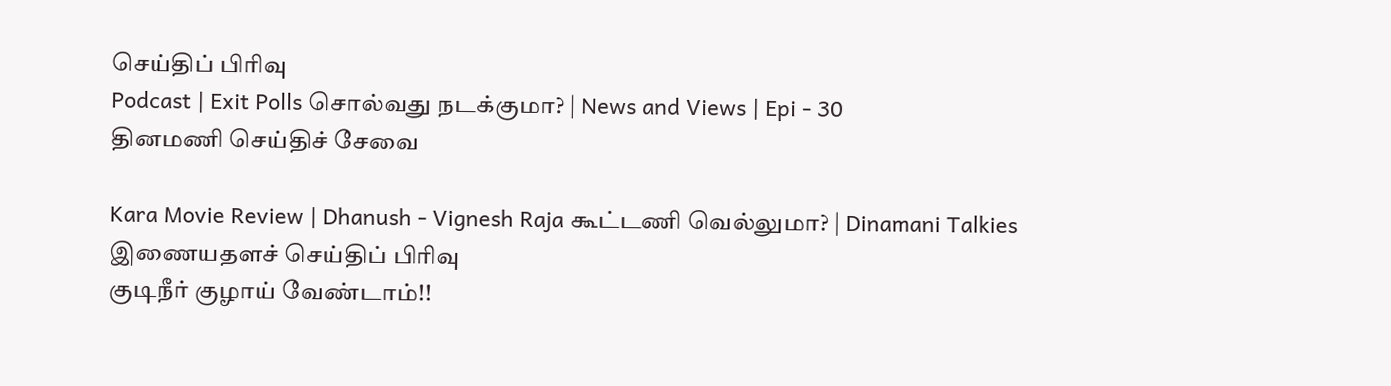செய்திப் பிரிவு
Podcast | Exit Polls சொல்வது நடக்குமா? | News and Views | Epi - 30
தினமணி செய்திச் சேவை

Kara Movie Review | Dhanush - Vignesh Raja கூட்டணி வெல்லுமா? | Dinamani Talkies
இணையதளச் செய்திப் பிரிவு
குடிநீர் குழாய் வேண்டாம்!!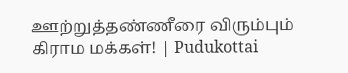ஊற்றுத்தண்ணீரை விரும்பும் கிராம மக்கள்! | Pudukottai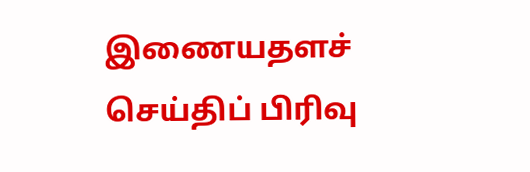இணையதளச் செய்திப் பிரிவு